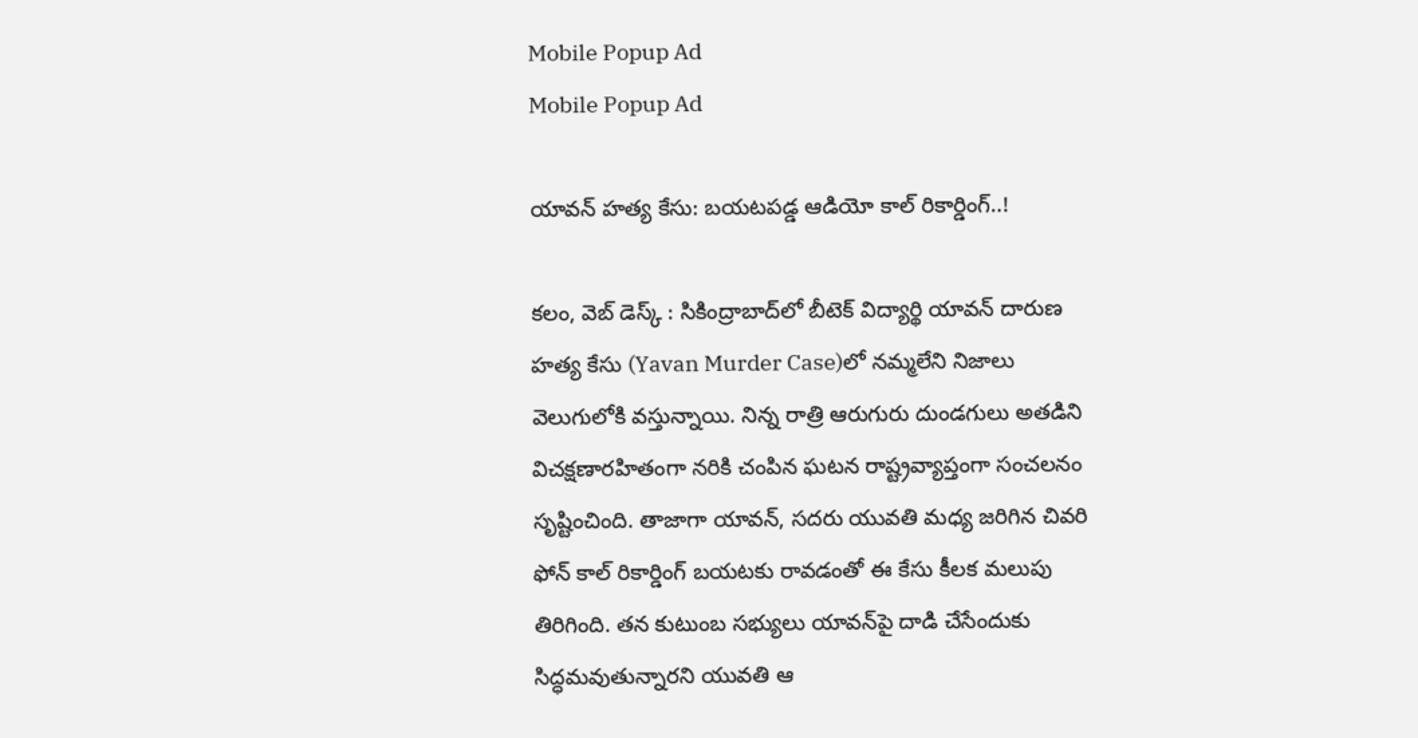Mobile Popup Ad
Mobile Popup Ad

యావన్ హత్య కేసు: బయటపడ్డ ఆడియో కాల్ రికార్డింగ్‌..!

కలం, వెబ్‌ డెస్క్‌ : సికింద్రాబాద్‌లో బీటెక్ విద్యార్థి యావన్ దారుణ హత్య కేసు (Yavan Murder Case)లో నమ్మలేని నిజాలు వెలుగులోకి వస్తున్నాయి. నిన్న రాత్రి ఆరుగురు దుండగులు అతడిని విచక్షణారహితంగా నరికి చంపిన ఘటన రాష్ట్రవ్యాప్తంగా సంచలనం సృష్టించింది. తాజాగా యావన్, సదరు యువతి మధ్య జరిగిన చివరి ఫోన్ కాల్ రికార్డింగ్ బయటకు రావడంతో ఈ కేసు కీలక మలుపు తిరిగింది. తన కుటుంబ సభ్యులు యావన్‌పై దాడి చేసేందుకు సిద్ధమవుతున్నారని యువతి ఆ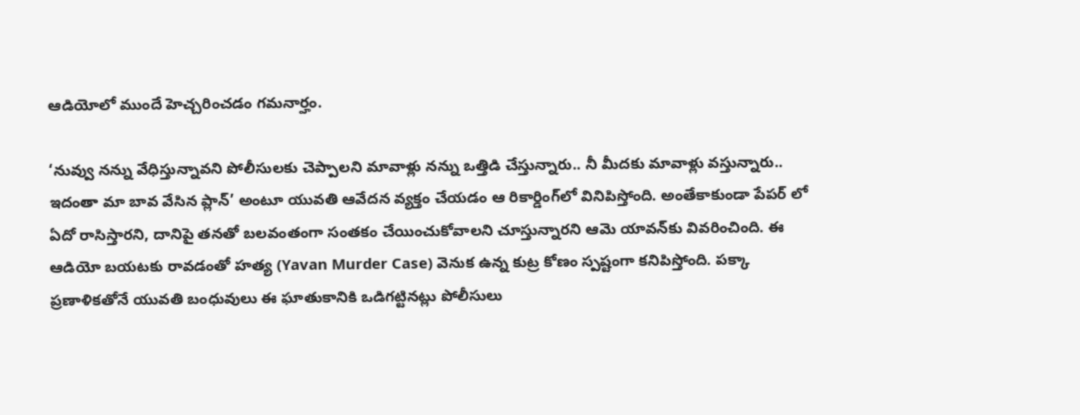ఆడియోలో ముందే హెచ్చరించడం గమనార్హం.

‘నువ్వు నన్ను వేధిస్తున్నావని పోలీసులకు చెప్పాలని మావాళ్లు నన్ను ఒత్తిడి చేస్తున్నారు.. నీ మీదకు మావాళ్లు వస్తున్నారు.. ఇదంతా మా బావ వేసిన ప్లాన్’ అంటూ యువతి ఆవేదన వ్యక్తం చేయడం ఆ రికార్డింగ్‌లో వినిపిస్తోంది. అంతేకాకుండా పేపర్‌ లో ఏదో రాసిస్తారని, దానిపై తనతో బలవంతంగా సంతకం చేయించుకోవాలని చూస్తున్నారని ఆమె యావన్‌కు వివరించింది. ఈ ఆడియో బయటకు రావడంతో హత్య (Yavan Murder Case) వెనుక ఉన్న కుట్ర కోణం స్పష్టంగా కనిపిస్తోంది. పక్కా ప్రణాళికతోనే యువతి బంధువులు ఈ ఘాతుకానికి ఒడిగట్టినట్లు పోలీసులు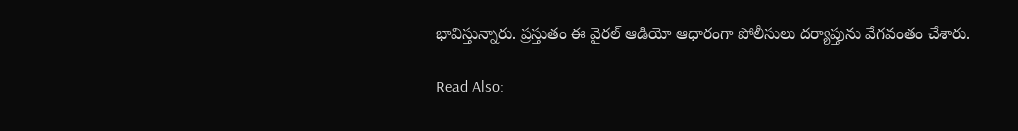భావిస్తున్నారు. ప్రస్తుతం ఈ వైరల్ ఆడియో ఆధారంగా పోలీసులు దర్యాప్తును వేగవంతం చేశారు.

Read Also: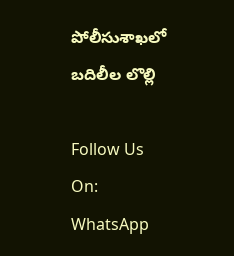పోలీసుశాఖలో బదిలీల లొల్లి

Follow Us On: WhatsApp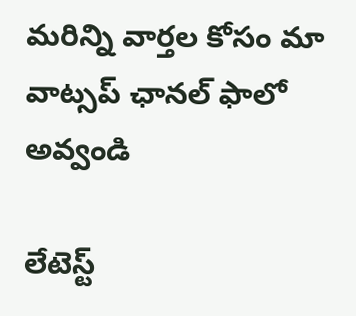మ‌రిన్ని వార్త‌ల కోసం మా వాట్స‌ప్ ఛాన‌ల్ ఫాలో అవ్వండి

లేటెస్ట్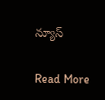న్యూస్‌

Read More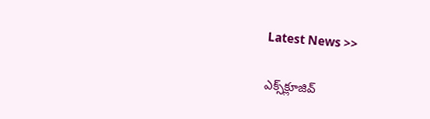Latest News >>

ఎక్స్‌క్లూజివ్‌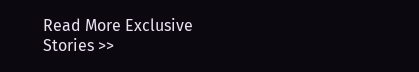Read More Exclusive Stories >>